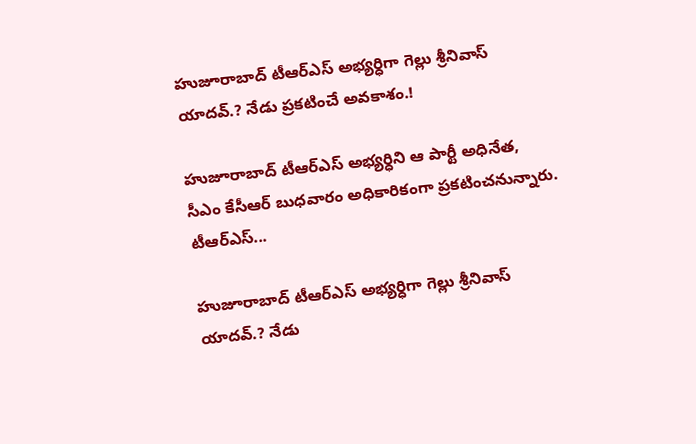హుజూరాబాద్ టీఆర్ఎస్ అభ్యర్ధిగా గెల్లు శ్రీనివాస్ యాదవ్.? నేడు ప్రకటించే అవకాశం.!

హుజూరాబాద్ టీఆర్ఎస్ అభ్యర్ధిని ఆ పార్టీ అధినేత, సీఎం కేసీఆర్ బుధవారం అధికారికంగా ప్రకటించనున్నారు. టీఆర్ఎస్...

హుజూరాబాద్ టీఆర్ఎస్ అభ్యర్ధిగా గెల్లు శ్రీనివాస్ యాదవ్.? నేడు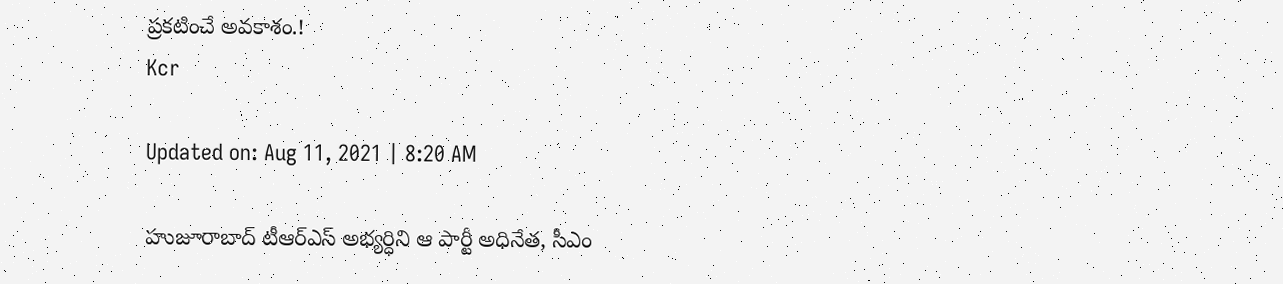ప్రకటించే అవకాశం.!
Kcr

Updated on: Aug 11, 2021 | 8:20 AM

హుజూరాబాద్ టీఆర్ఎస్ అభ్యర్ధిని ఆ పార్టీ అధినేత, సీఎం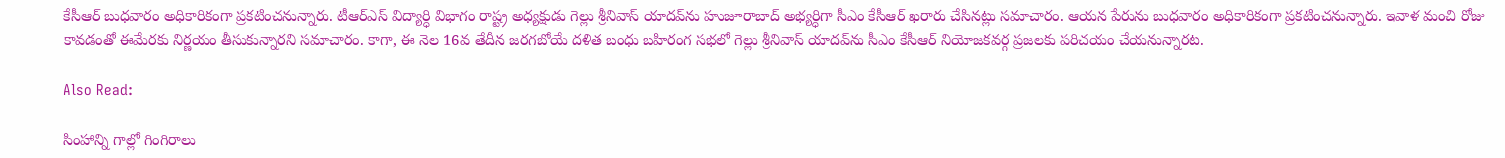కేసీఆర్ బుధవారం అధికారికంగా ప్రకటించనున్నారు. టీఆర్ఎస్ విద్యార్ధి విభాగం రాష్ట్ర అధ్యక్షుడు గెల్లు శ్రీనివాస్ యాదవ్‌ను హుజూరాబాద్ అభ్యర్ధిగా సీఎం కేసీఆర్ ఖరారు చేసినట్లు సమాచారం. ఆయన పేరును బుధవారం అధికారికంగా ప్రకటించనున్నారు. ఇవాళ మంచి రోజు కావడంతో ఈమేరకు నిర్ణయం తీసుకున్నారని సమాచారం. కాగా, ఈ నెల 16వ తేదీన జరగబోయే దళిత బంధు బహిరంగ సభలో గెల్లు శ్రీనివాస్ యాదవ్‌ను సీఎం కేసీఆర్ నియోజకవర్గ ప్రజలకు పరిచయం చేయనున్నారట.

Also Read:

సింహాన్ని గాల్లో గింగిరాలు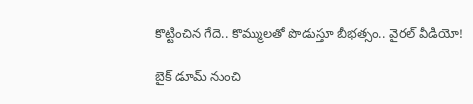కొట్టించిన గేదె.. కొమ్ములతో పొడుస్తూ బీభత్సం.. వైరల్ వీడియో!

బైక్ డూమ్ నుంచి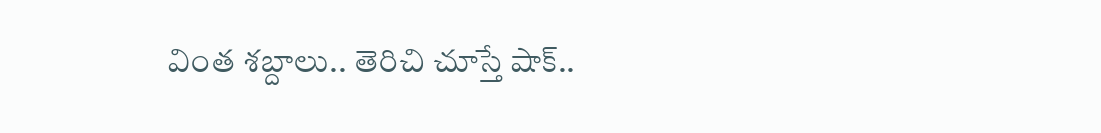వింత శబ్దాలు.. తెరిచి చూస్తే షాక్..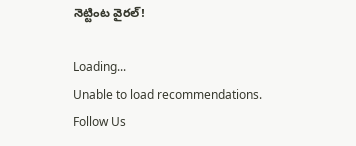నెట్టింట వైరల్!

Loading...
Unable to load recommendations.
Follow Us